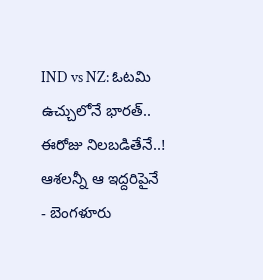IND vs NZ: ఓటమి ఉచ్చులోనే భారత్.. ఈరోజు నిలబడితేనే..! ఆశలన్నీ ఆ ఇద్దరిపైనే
- బెంగళూరు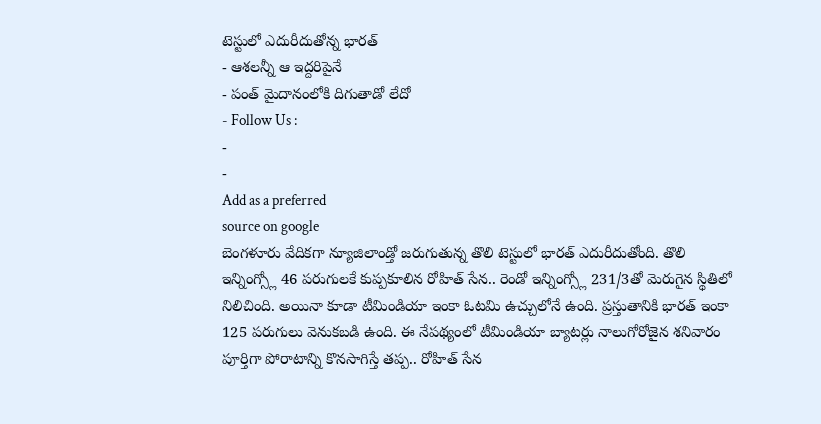టెస్టులో ఎదురీదుతోన్న భారత్
- ఆశలన్నీ ఆ ఇద్దరిపైనే
- పంత్ మైదానంలోకి దిగుతాడో లేదో
- Follow Us :
-
-
Add as a preferred
source on google
బెంగళూరు వేదికగా న్యూజిలాండ్తో జరుగుతున్న తొలి టెస్టులో భారత్ ఎదురీదుతోంది. తొలి ఇన్నింగ్స్లో 46 పరుగులకే కుప్పకూలిన రోహిత్ సేన.. రెండో ఇన్నింగ్స్లో 231/3తో మెరుగైన స్థితిలో నిలిచింది. అయినా కూడా టీమిండియా ఇంకా ఓటమి ఉచ్చులోనే ఉంది. ప్రస్తుతానికి భారత్ ఇంకా 125 పరుగులు వెనుకబడి ఉంది. ఈ నేపథ్యంలో టీమిండియా బ్యాటర్లు నాలుగోరోజైన శనివారం పూర్తిగా పోరాటాన్ని కొనసాగిస్తే తప్ప.. రోహిత్ సేన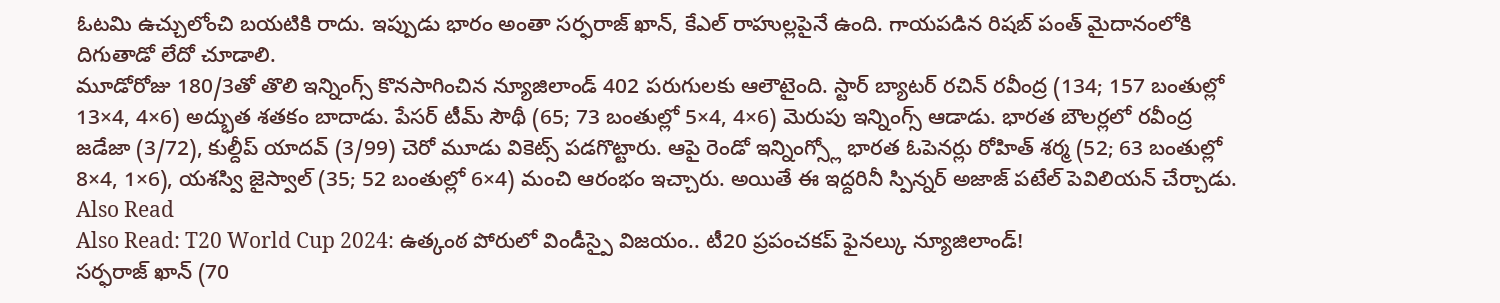ఓటమి ఉచ్చులోంచి బయటికి రాదు. ఇప్పుడు భారం అంతా సర్ఫరాజ్ ఖాన్, కేఎల్ రాహుల్లపైనే ఉంది. గాయపడిన రిషబ్ పంత్ మైదానంలోకి దిగుతాడో లేదో చూడాలి.
మూడోరోజు 180/3తో తొలి ఇన్నింగ్స్ కొనసాగించిన న్యూజిలాండ్ 402 పరుగులకు ఆలౌటైంది. స్టార్ బ్యాటర్ రచిన్ రవీంద్ర (134; 157 బంతుల్లో 13×4, 4×6) అద్భుత శతకం బాదాడు. పేసర్ టీమ్ సౌథీ (65; 73 బంతుల్లో 5×4, 4×6) మెరుపు ఇన్నింగ్స్ ఆడాడు. భారత బౌలర్లలో రవీంద్ర జడేజా (3/72), కుల్దీప్ యాదవ్ (3/99) చెరో మూడు వికెట్స్ పడగొట్టారు. ఆపై రెండో ఇన్నింగ్స్లో భారత ఓపెనర్లు రోహిత్ శర్మ (52; 63 బంతుల్లో 8×4, 1×6), యశస్వి జైస్వాల్ (35; 52 బంతుల్లో 6×4) మంచి ఆరంభం ఇచ్చారు. అయితే ఈ ఇద్దరినీ స్పిన్నర్ అజాజ్ పటేల్ పెవిలియన్ చేర్చాడు.
Also Read
Also Read: T20 World Cup 2024: ఉత్కంఠ పోరులో విండీస్పై విజయం.. టీ20 ప్రపంచకప్ ఫైనల్కు న్యూజిలాండ్!
సర్ఫరాజ్ ఖాన్ (70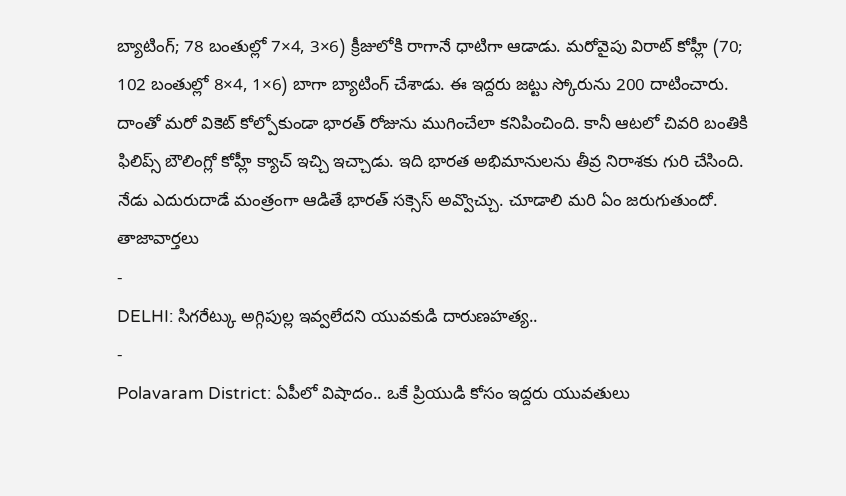బ్యాటింగ్; 78 బంతుల్లో 7×4, 3×6) క్రీజులోకి రాగానే ధాటిగా ఆడాడు. మరోవైపు విరాట్ కోహ్లీ (70; 102 బంతుల్లో 8×4, 1×6) బాగా బ్యాటింగ్ చేశాడు. ఈ ఇద్దరు జట్టు స్కోరును 200 దాటించారు. దాంతో మరో వికెట్ కోల్పోకుండా భారత్ రోజును ముగించేలా కనిపించింది. కానీ ఆటలో చివరి బంతికి ఫిలిప్స్ బౌలింగ్లో కోహ్లీ క్యాచ్ ఇచ్చి ఇచ్చాడు. ఇది భారత అభిమానులను తీవ్ర నిరాశకు గురి చేసింది. నేడు ఎదురుదాడే మంత్రంగా ఆడితే భారత్ సక్సెస్ అవ్వొచ్చు. చూడాలి మరి ఏం జరుగుతుందో.
తాజావార్తలు
-
DELHI: సిగరేట్కు అగ్గిపుల్ల ఇవ్వలేదని యువకుడి దారుణహత్య..
-
Polavaram District: ఏపీలో విషాదం.. ఒకే ప్రియుడి కోసం ఇద్దరు యువతులు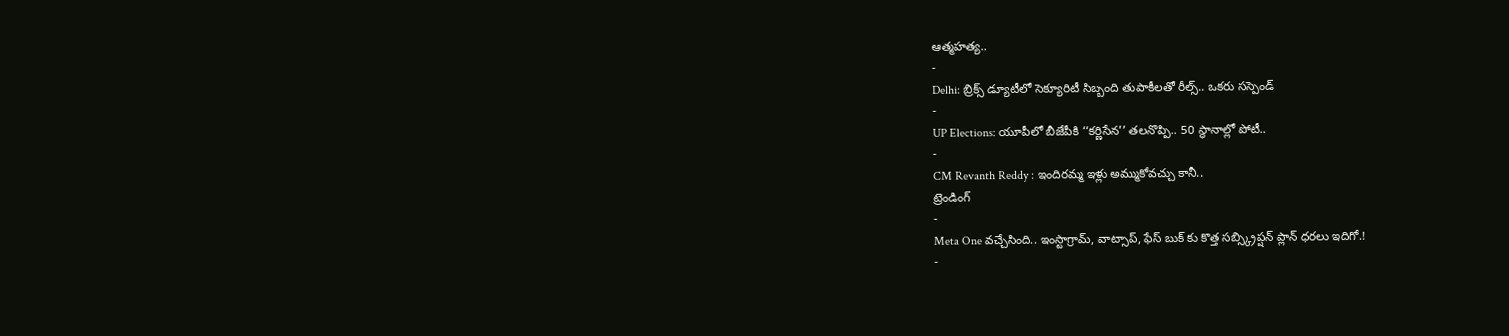ఆత్మహత్య..
-
Delhi: బ్రిక్స్ డ్యూటీలో సెక్యూరిటీ సిబ్బంది తుపాకీలతో రీల్స్.. ఒకరు సస్పెండ్
-
UP Elections: యూపీలో బీజేపీకి ‘‘కర్ణిసేన’’ తలనొప్పి.. 50 స్థానాల్లో పోటీ..
-
CM Revanth Reddy : ఇందిరమ్మ ఇళ్లు అమ్ముకోవచ్చు కానీ..
ట్రెండింగ్
-
Meta One వచ్చేసింది.. ఇంస్టాగ్రామ్, వాట్సాప్, ఫేస్ బుక్ కు కొత్త సబ్స్క్రిప్షన్ ప్లాన్ ధరలు ఇదిగో.!
-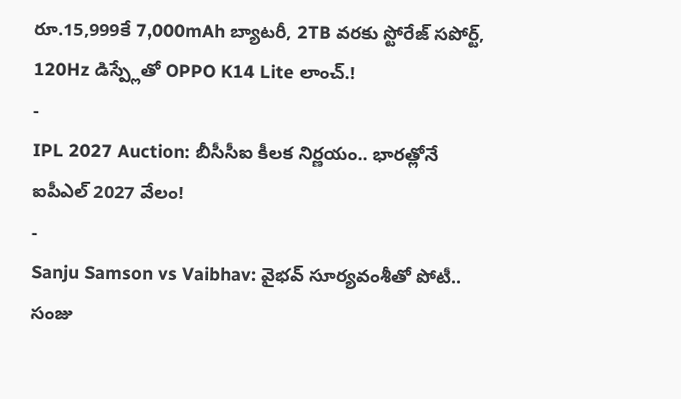రూ.15,999కే 7,000mAh బ్యాటరీ, 2TB వరకు స్టోరేజ్ సపోర్ట్, 120Hz డిస్ప్లేతో OPPO K14 Lite లాంచ్.!
-
IPL 2027 Auction: బీసీసీఐ కీలక నిర్ణయం.. భారత్లోనే ఐపీఎల్ 2027 వేలం!
-
Sanju Samson vs Vaibhav: వైభవ్ సూర్యవంశీతో పోటీ.. సంజు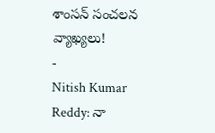శాంసన్ సంచలన వ్యాఖ్యలు!
-
Nitish Kumar Reddy: నా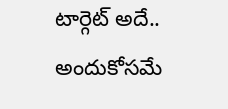టార్గెట్ అదే.. అందుకోసమే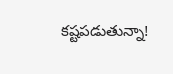కష్టపడుతున్నా!